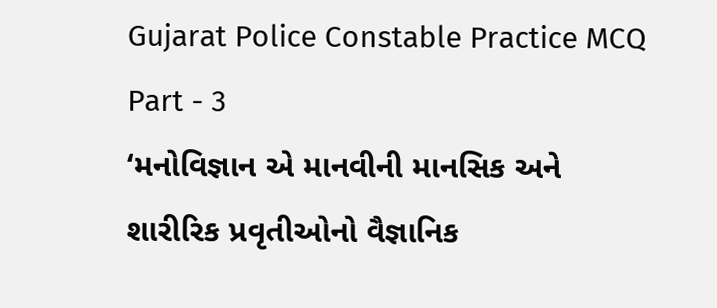Gujarat Police Constable Practice MCQ Part - 3
‘મનોવિજ્ઞાન એ માનવીની માનસિક અને શારીરિક પ્રવૃતીઓનો વૈજ્ઞાનિક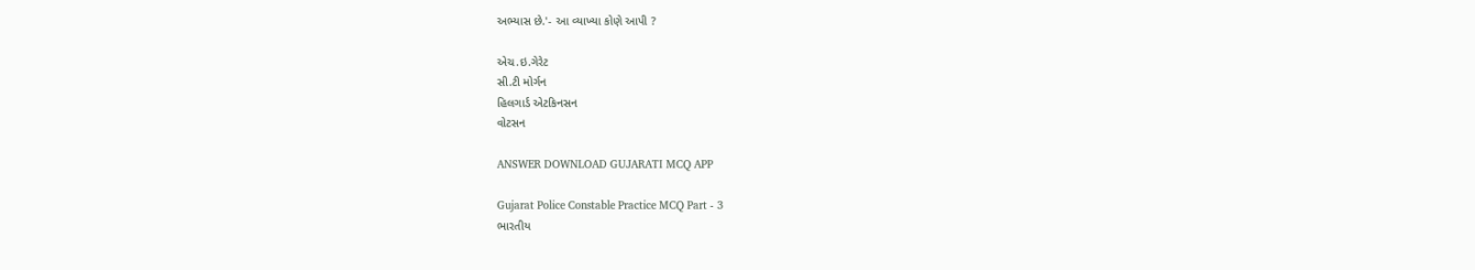અભ્યાસ છે.'- આ વ્યાખ્યા કોણે આપી ?

એચ.ઇ.ગેરેટ
સી.ટી મોર્ગન
હિલગાર્ડ એટકિનસન
વોટસન

ANSWER DOWNLOAD GUJARATI MCQ APP

Gujarat Police Constable Practice MCQ Part - 3
ભારતીય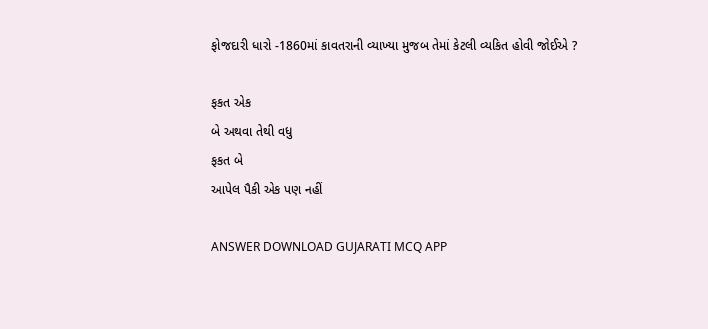ફોજદારી ધારો -1860માં કાવતરાની વ્યાખ્યા મુજબ તેમાં કેટલી વ્યકિત હોવી જોઈએ ?

ફકત એક
બે અથવા તેથી વધુ
ફકત બે
આપેલ પૈકી એક પણ નહીં

ANSWER DOWNLOAD GUJARATI MCQ APP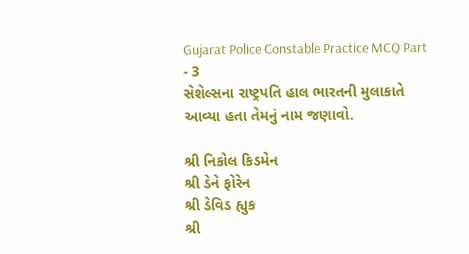Gujarat Police Constable Practice MCQ Part - 3
સેશેલ્સના રાષ્ટ્રપતિ હાલ ભારતની મુલાકાતે આવ્યા હતા તેમનું નામ જણાવો‌.

શ્રી નિકોલ કિડમેન
શ્રી ડેને ફોરેન
શ્રી ડેવિડ હ્યુક
શ્રી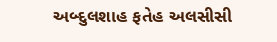અબ્દુલશાહ ફતેહ અલસીસી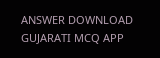ANSWER DOWNLOAD GUJARATI MCQ APP